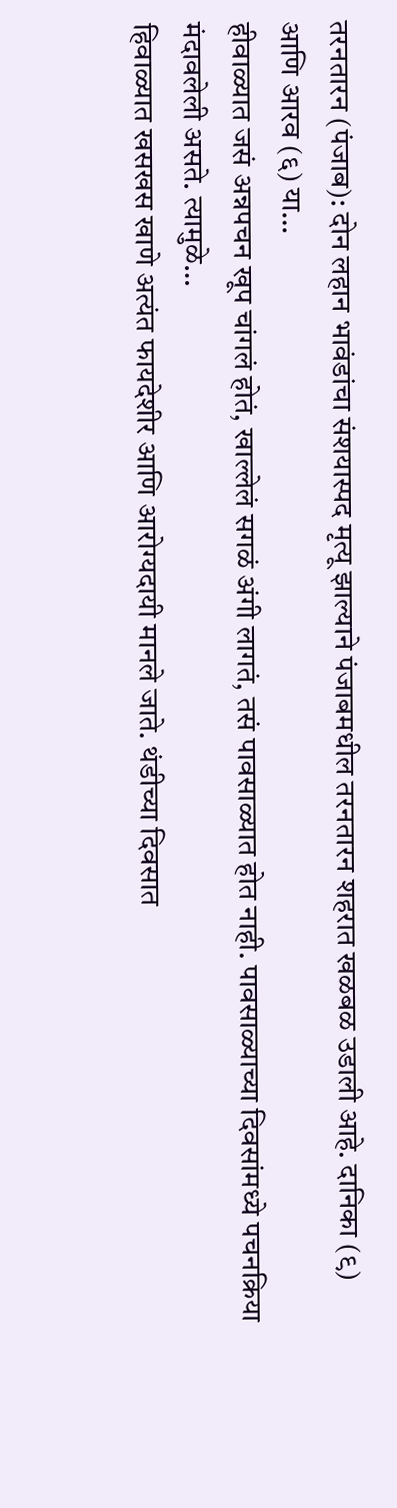तरनतारन (पंजाब): दोन लहान भावंडांचा संशयास्पद मृत्यू झाल्याने पंजाबमधील तरनतारन शहरात खळबळ उडाली आहे. दानिका (९) आणि आरव (६) या…
हीवाळ्यात जसं अन्नपचन खूप चांगलं होतं, खाल्लेलं सगळं अंगी लागतं, तसं पावसाळ्यात होत नाही. पावसाळ्याच्या दिवसांमध्ये पचनक्रिया मंदावलेली असते. त्यामुळे…
हिवाळ्यात खसखस खाणे अत्यंत फायदेशीर आणि आरोग्यदायी मानले जाते. थंडीच्या दिवसात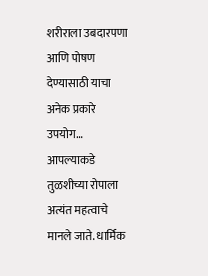शरीराला उबदारपणा आणि पोषण देण्यासाठी याचा अनेक प्रकारे उपयोग…
आपल्याकडे तुळशीच्या रोपाला अत्यंत महत्वाचे मानले जाते. धार्मिक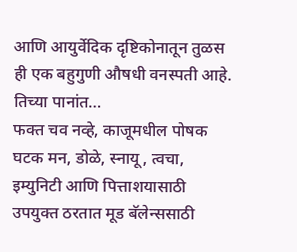आणि आयुर्वेदिक दृष्टिकोनातून तुळस ही एक बहुगुणी औषधी वनस्पती आहे. तिच्या पानांत…
फक्त चव नव्हे, काजूमधील पोषक घटक मन, डोळे, स्नायू, त्वचा, इम्युनिटी आणि पित्ताशयासाठी उपयुक्त ठरतात मूड बॅलेन्ससाठी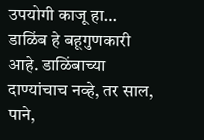उपयोगी काजू हा…
डाळिंब हे बहूगुणकारी आहे. डाळिंबाच्या दाण्यांचाच नव्हे, तर साल, पाने,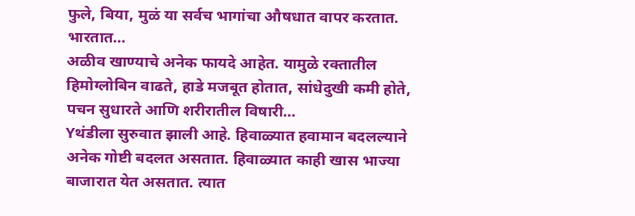फुले, बिया, मुळं या सर्वच भागांचा औषधात वापर करतात. भारतात…
अळीव खाण्याचे अनेक फायदे आहेत. यामुळे रक्तातील हिमोग्लोबिन वाढते, हाडे मजबूत होतात, सांधेदुखी कमी होते, पचन सुधारते आणि शरीरातील विषारी…
Yथंडीला सुरुवात झाली आहे. हिवाळ्यात हवामान बदलल्याने अनेक गोष्टी बदलत असतात. हिवाळ्यात काही खास भाज्या बाजारात येत असतात. त्यात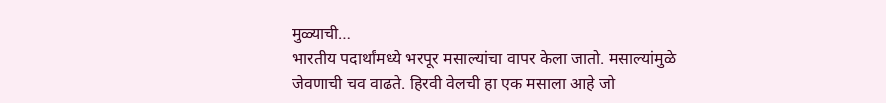मुळ्याची…
भारतीय पदार्थांमध्ये भरपूर मसाल्यांचा वापर केला जातो. मसाल्यांमुळे जेवणाची चव वाढते. हिरवी वेलची हा एक मसाला आहे जो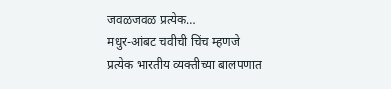जवळजवळ प्रत्येक…
मधुर-आंबट चवीची चिंच म्हणजे प्रत्येक भारतीय व्यक्तीच्या बालपणात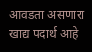आवडता असणारा खाद्य पदार्थ आहे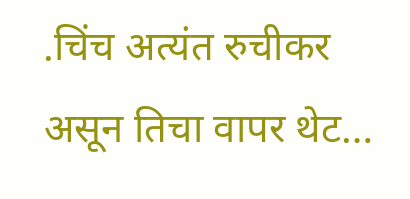.चिंच अत्यंत रुचीकर असून तिचा वापर थेट…